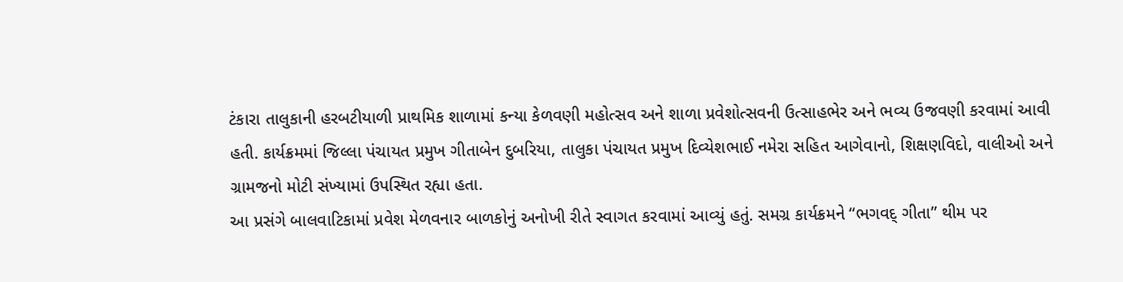ટંકારા તાલુકાની હરબટીયાળી પ્રાથમિક શાળામાં કન્યા કેળવણી મહોત્સવ અને શાળા પ્રવેશોત્સવની ઉત્સાહભેર અને ભવ્ય ઉજવણી કરવામાં આવી હતી. કાર્યક્રમમાં જિલ્લા પંચાયત પ્રમુખ ગીતાબેન દુબરિયા, તાલુકા પંચાયત પ્રમુખ દિવ્યેશભાઈ નમેરા સહિત આગેવાનો, શિક્ષણવિદો, વાલીઓ અને ગ્રામજનો મોટી સંખ્યામાં ઉપસ્થિત રહ્યા હતા.
આ પ્રસંગે બાલવાટિકામાં પ્રવેશ મેળવનાર બાળકોનું અનોખી રીતે સ્વાગત કરવામાં આવ્યું હતું. સમગ્ર કાર્યક્રમને “ભગવદ્ ગીતા” થીમ પર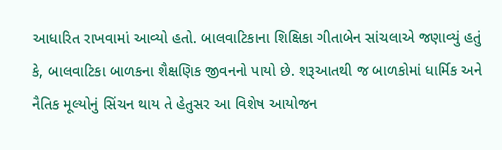આધારિત રાખવામાં આવ્યો હતો. બાલવાટિકાના શિક્ષિકા ગીતાબેન સાંચલાએ જણાવ્યું હતું કે, બાલવાટિકા બાળકના શૈક્ષણિક જીવનનો પાયો છે. શરૂઆતથી જ બાળકોમાં ધાર્મિક અને નૈતિક મૂલ્યોનું સિંચન થાય તે હેતુસર આ વિશેષ આયોજન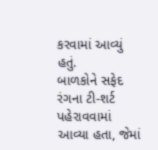કરવામાં આવ્યું હતું.
બાળકોને સફેદ રંગના ટી-શર્ટ પહેરાવવામાં આવ્યા હતા, જેમાં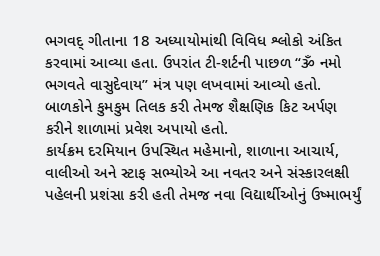ભગવદ્ ગીતાના 18 અધ્યાયોમાંથી વિવિધ શ્લોકો અંકિત કરવામાં આવ્યા હતા. ઉપરાંત ટી-શર્ટની પાછળ “ૐ નમો ભગવતે વાસુદેવાય” મંત્ર પણ લખવામાં આવ્યો હતો. બાળકોને કુમકુમ તિલક કરી તેમજ શૈક્ષણિક કિટ અર્પણ કરીને શાળામાં પ્રવેશ અપાયો હતો.
કાર્યક્રમ દરમિયાન ઉપસ્થિત મહેમાનો, શાળાના આચાર્ય, વાલીઓ અને સ્ટાફ સભ્યોએ આ નવતર અને સંસ્કારલક્ષી પહેલની પ્રશંસા કરી હતી તેમજ નવા વિદ્યાર્થીઓનું ઉષ્માભર્યું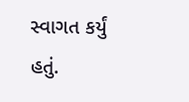સ્વાગત કર્યું હતું.